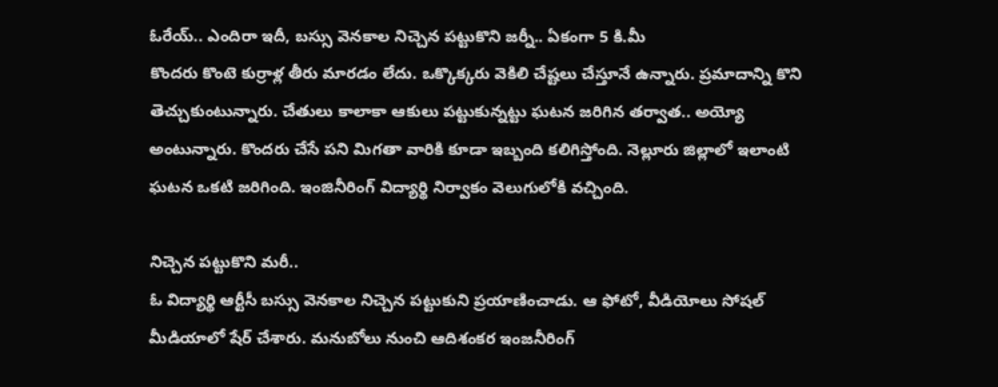ఓరేయ్.. ఎందిరా ఇదీ, బస్సు వెనకాల నిచ్చెన పట్టుకొని జర్నీ.. ఏకంగా 5 కి.మీ
కొందరు కొంటె కుర్రాళ్ల తీరు మారడం లేదు. ఒక్కొక్కరు వెకిలి చేష్టలు చేస్తూనే ఉన్నారు. ప్రమాదాన్ని కొని తెచ్చుకుంటున్నారు. చేతులు కాలాకా ఆకులు పట్టుకున్నట్టు ఘటన జరిగిన తర్వాత.. అయ్యో అంటున్నారు. కొందరు చేసే పని మిగతా వారికి కూడా ఇబ్బంది కలిగిస్తోంది. నెల్లూరు జిల్లాలో ఇలాంటి ఘటన ఒకటి జరిగింది. ఇంజినీరింగ్ విద్యార్థి నిర్వాకం వెలుగులోకి వచ్చింది.

నిచ్చెన పట్టుకొని మరీ..
ఓ విద్యార్థి ఆర్టీసీ బస్సు వెనకాల నిచ్చెన పట్టుకుని ప్రయాణించాడు. ఆ ఫోటో, వీడియోలు సోషల్ మీడియాలో షేర్ చేశారు. మనుబోలు నుంచి ఆదిశంకర ఇంజనీరింగ్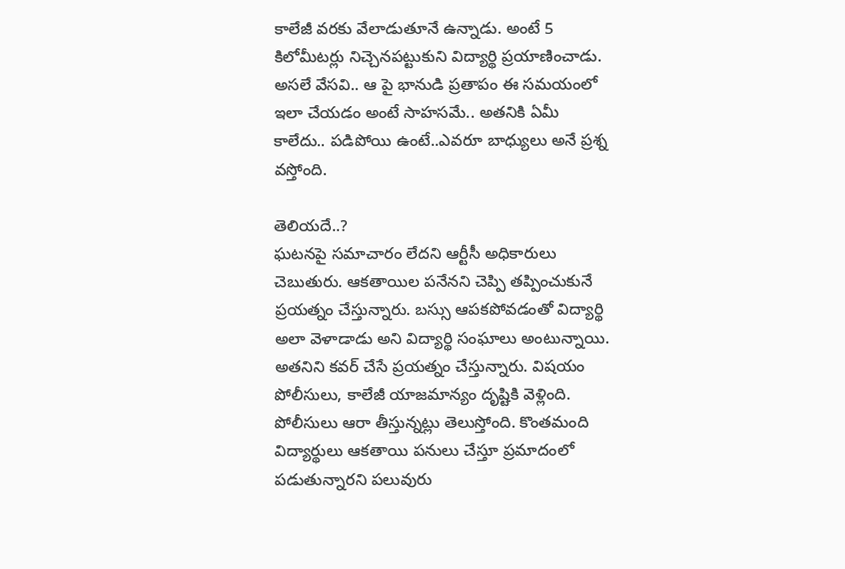కాలేజీ వరకు వేలాడుతూనే ఉన్నాడు. అంటే 5 కిలోమీటర్లు నిచ్చెనపట్టుకుని విద్యార్థి ప్రయాణించాడు. అసలే వేసవి.. ఆ పై భానుడి ప్రతాపం ఈ సమయంలో ఇలా చేయడం అంటే సాహసమే.. అతనికి ఏమీ కాలేదు.. పడిపోయి ఉంటే..ఎవరూ బాధ్యులు అనే ప్రశ్న వస్తోంది.

తెలియదే..?
ఘటనపై సమాచారం లేదని ఆర్టీసీ అధికారులు చెబుతురు. ఆకతాయిల పనేనని చెప్పి తప్పించుకునే ప్రయత్నం చేస్తున్నారు. బస్సు ఆపకపోవడంతో విద్యార్థి అలా వెళాడాడు అని విద్యార్థి సంఘాలు అంటున్నాయి. అతనిని కవర్ చేసే ప్రయత్నం చేస్తున్నారు. విషయం పోలీసులు, కాలేజీ యాజమాన్యం దృష్టికి వెళ్లింది. పోలీసులు ఆరా తీస్తున్నట్లు తెలుస్తోంది. కొంతమంది విద్యార్థులు ఆకతాయి పనులు చేస్తూ ప్రమాదంలో పడుతున్నారని పలువురు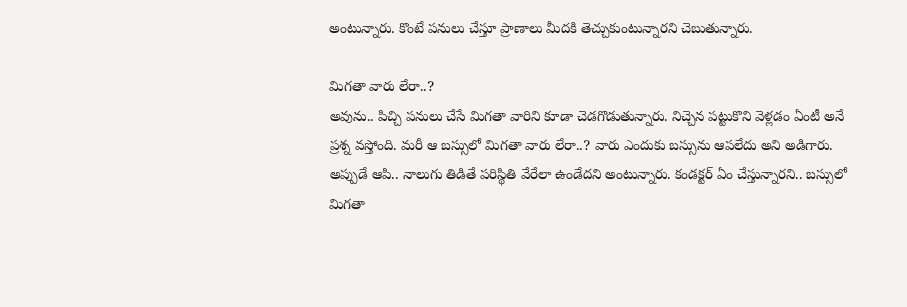అంటున్నారు. కొంటే పనులు చేస్తూ ప్రాణాలు మీదకి తెచ్చుకుంటున్నారని చెబుతున్నారు.

మిగతా వారు లేరా..?
అవును.. పిచ్చి పనులు చేసే మిగతా వారిని కూడా చెడగొడుతున్నారు. నిచ్చెన పట్టుకొని వెళ్లడం ఏంటీ అనే ప్రశ్న వస్తోంది. మరీ ఆ బస్సులో మిగతా వారు లేరా..? వారు ఎందుకు బస్సును ఆపలేదు అని అడిగారు. అప్పుడే ఆపి.. నాలుగు తిడితే పరిస్థితి వేరేలా ఉండేదని అంటున్నారు. కండక్టర్ ఏం చేస్తున్నారని.. బస్సులో మిగతా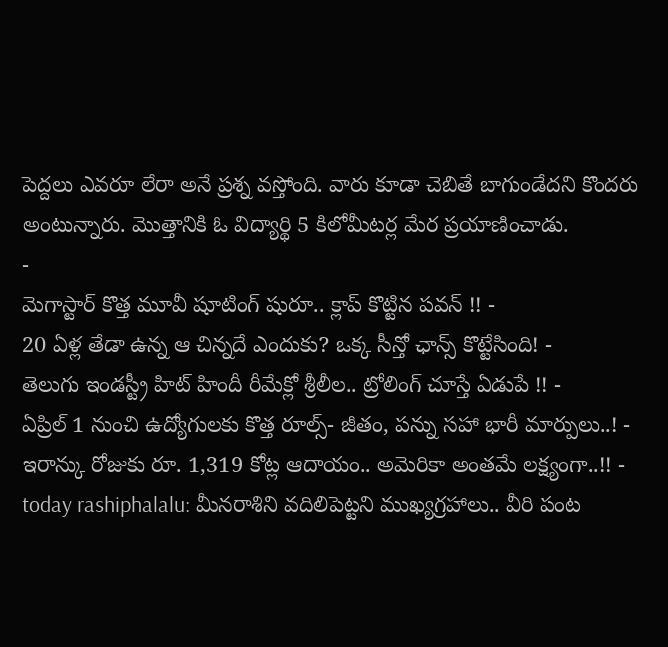పెద్దలు ఎవరూ లేరా అనే ప్రశ్న వస్తోంది. వారు కూడా చెబితే బాగుండేదని కొందరు అంటున్నారు. మొత్తానికి ఓ విద్యార్థి 5 కిలోమీటర్ల మేర ప్రయాణించాడు.
-
మెగాస్టార్ కొత్త మూవీ షూటింగ్ షురూ.. క్లాప్ కొట్టిన పవన్ !! -
20 ఏళ్ల తేడా ఉన్న ఆ చిన్నదే ఎందుకు? ఒక్క సీన్తో ఛాన్స్ కొట్టేసింది! -
తెలుగు ఇండస్ట్రీ హిట్ హిందీ రీమేక్లో శ్రీలీల.. ట్రోలింగ్ చూస్తే ఏడుపే !! -
ఏప్రిల్ 1 నుంచి ఉద్యోగులకు కొత్త రూల్స్- జీతం, పన్ను సహా భారీ మార్పులు..! -
ఇరాన్కు రోజుకు రూ. 1,319 కోట్ల ఆదాయం.. అమెరికా అంతమే లక్ష్యంగా..!! -
today rashiphalalu: మీనరాశిని వదిలిపెట్టని ముఖ్యగ్రహాలు.. వీరి పంట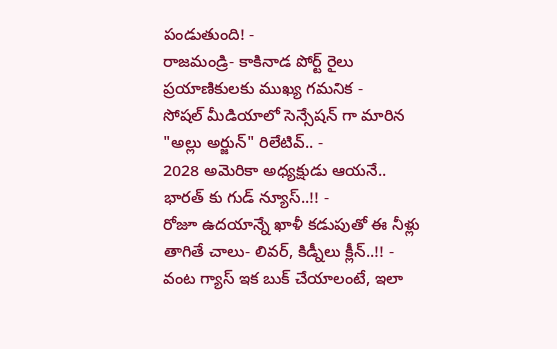పండుతుంది! -
రాజమండ్రి- కాకినాడ పోర్ట్ రైలు ప్రయాణికులకు ముఖ్య గమనిక -
సోషల్ మీడియాలో సెన్సేషన్ గా మారిన "అల్లు అర్జున్" రిలేటివ్.. -
2028 అమెరికా అధ్యక్షుడు ఆయనే.. భారత్ కు గుడ్ న్యూస్..!! -
రోజూ ఉదయాన్నే ఖాళీ కడుపుతో ఈ నీళ్లు తాగితే చాలు- లివర్, కిడ్నీలు క్లీన్..!! -
వంట గ్యాస్ ఇక బుక్ చేయాలంటే, ఇలా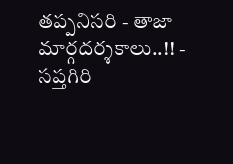తప్పనిసరి - తాజా మార్గదర్శకాలు..!! -
సప్తగిరి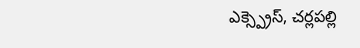ఎక్స్ప్రెస్, చర్లపల్లి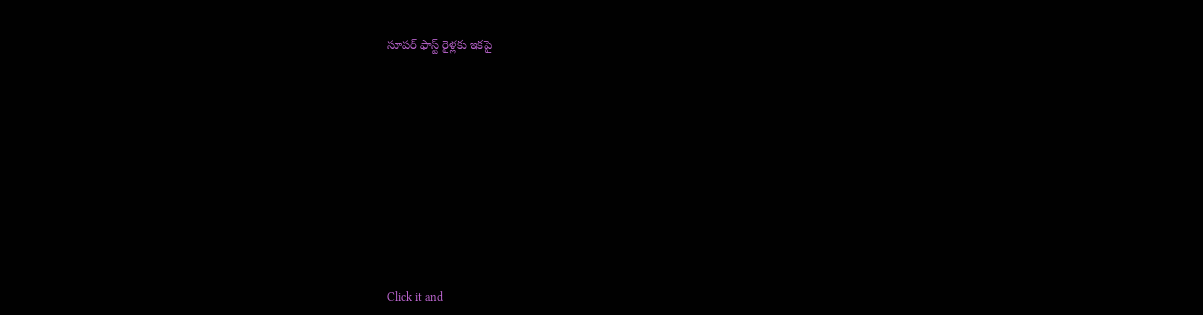సూపర్ ఫాస్ట్ రైళ్లకు ఇకపై












Click it and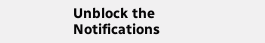Unblock the Notifications